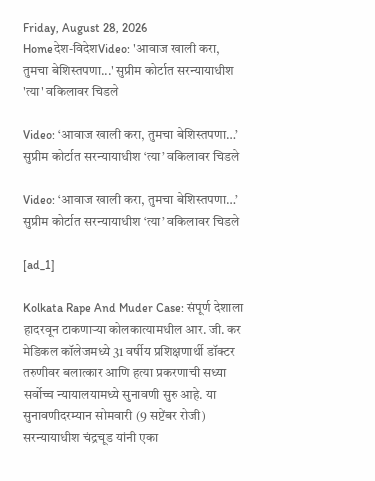Friday, August 28, 2026
Homeदेश-विदेशVideo: 'आवाज खाली करा, तुमचा बेशिस्तपणा...' सुप्रीम कोर्टात सरन्यायाधीश 'त्या' वकिलावर चिडले

Video: ‘आवाज खाली करा, तुमचा बेशिस्तपणा…’ सुप्रीम कोर्टात सरन्यायाधीश ‘त्या’ वकिलावर चिडले

Video: ‘आवाज खाली करा, तुमचा बेशिस्तपणा…’ सुप्रीम कोर्टात सरन्यायाधीश ‘त्या’ वकिलावर चिडले

[ad_1]

Kolkata Rape And Muder Case: संपूर्ण देशाला हादरवून टाकणाऱ्या कोलकात्यामधील आर. जी. कर मेडिकल कॉलेजमध्ये 31 वर्षीय प्रशिक्षणार्थी डॉक्टर तरुणीवर बलात्कार आणि हत्या प्रकरणाची सध्या सर्वोच्च न्यायालयामध्ये सुनावणी सुरु आहे. या सुनावणीदरम्यान सोमवारी (9 सप्टेंबर रोजी) सरन्यायाधीश चंद्रचूड यांनी एका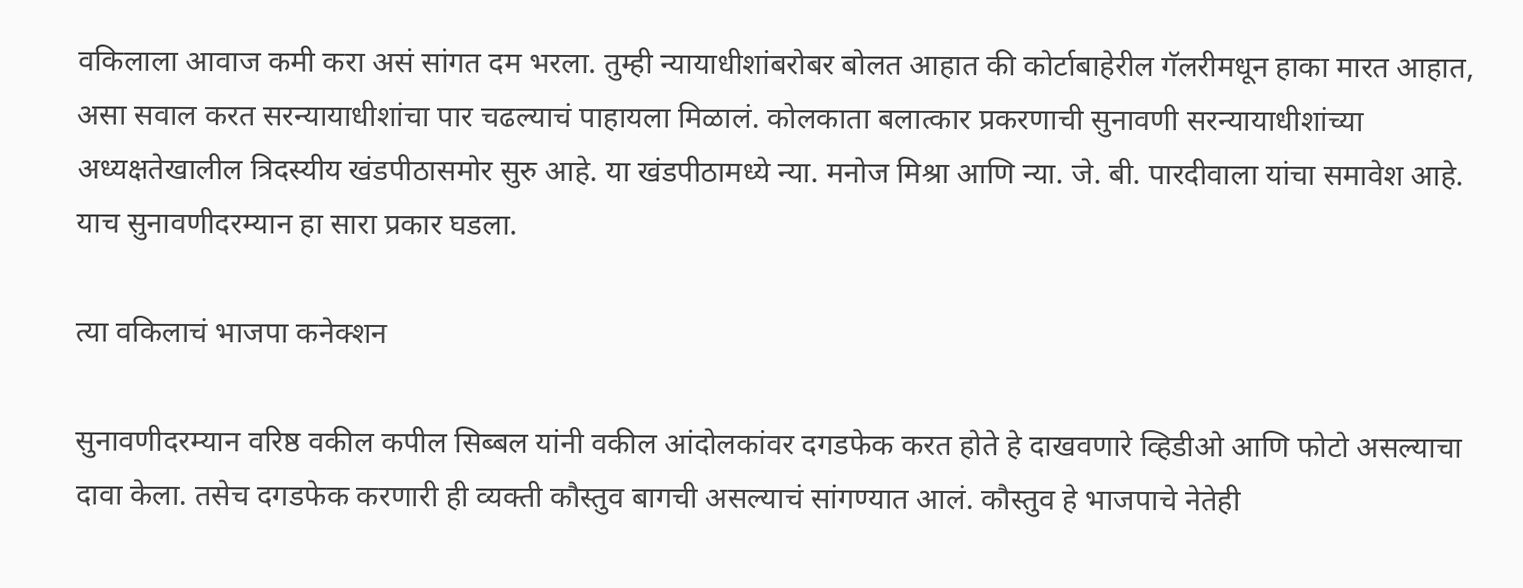वकिलाला आवाज कमी करा असं सांगत दम भरला. तुम्ही न्यायाधीशांबरोबर बोलत आहात की कोर्टाबाहेरील गॅलरीमधून हाका मारत आहात, असा सवाल करत सरन्यायाधीशांचा पार चढल्याचं पाहायला मिळालं. कोलकाता बलात्कार प्रकरणाची सुनावणी सरन्यायाधीशांच्या अध्यक्षतेखालील त्रिदस्यीय खंडपीठासमोर सुरु आहे. या खंडपीठामध्ये न्या. मनोज मिश्रा आणि न्या. जे. बी. पारदीवाला यांचा समावेश आहे. याच सुनावणीदरम्यान हा सारा प्रकार घडला.

त्या वकिलाचं भाजपा कनेक्शन

सुनावणीदरम्यान वरिष्ठ वकील कपील सिब्बल यांनी वकील आंदोलकांवर दगडफेक करत होते हे दाखवणारे व्हिडीओ आणि फोटो असल्याचा दावा केला. तसेच दगडफेक करणारी ही व्यक्ती कौस्तुव बागची असल्याचं सांगण्यात आलं. कौस्तुव हे भाजपाचे नेतेही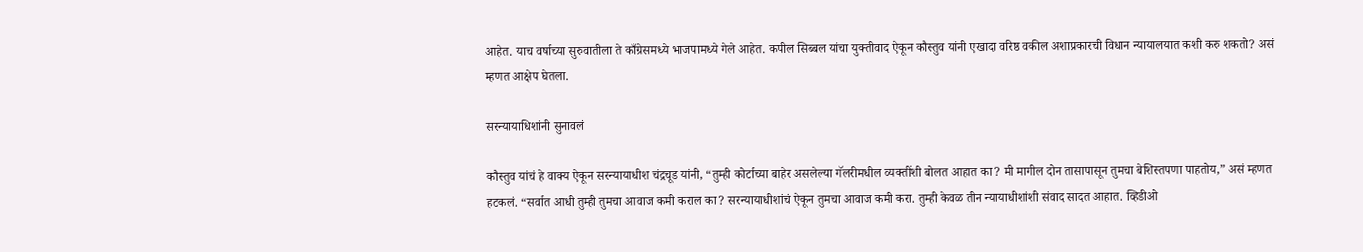आहेत. याच वर्षाच्या सुरुवातीला ते काँग्रेसमध्ये भाजपामध्ये गेले आहेत. कपील सिब्बल यांचा युक्तीवाद ऐकून कौस्तुव यांनी एखादा वरिष्ठ वकील अशाप्रकारची विधान न्यायालयात कशी करु शकतो? असं म्हणत आक्षेप घेतला.

सरन्यायाधिशांनी सुनावलं

कौस्तुव यांचं हे वाक्य ऐकून सरन्यायाधीश चंद्रचूड यांनी, “तुम्ही कोर्टाच्या बाहेर असलेल्या गॅलरीमधील व्यक्तींशी बोलत आहात का? मी मागील दोन तासापासून तुमचा बेशिस्तपणा पाहतोय,” असं म्हणत हटकलं. “सर्वात आधी तुम्ही तुमचा आवाज कमी कराल का? सरन्यायाधीशांचं ऐकून तुमचा आवाज कमी करा. तुम्ही केवळ तीन न्यायाधीशांशी संवाद सादत आहात. व्हिडीओ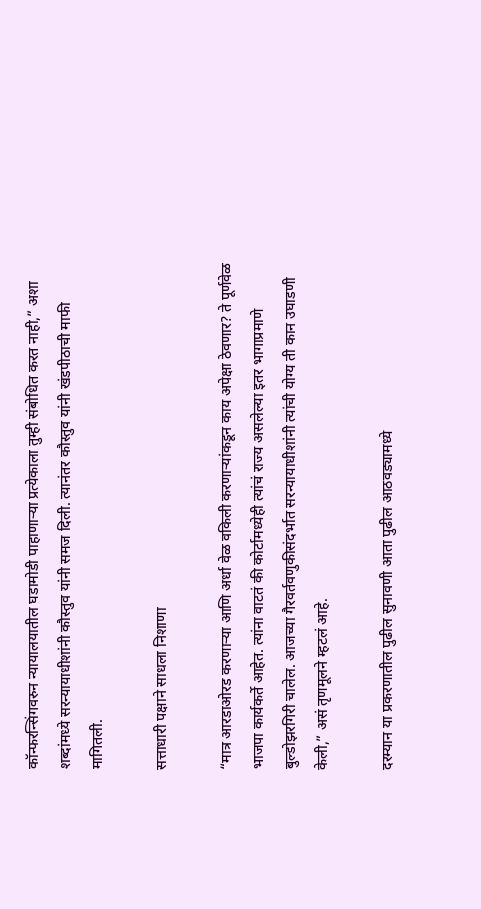कॉन्फरन्सिंगवरुन न्यायालयातील घडामोडी पाहाणाऱ्या प्रत्येकाला तुम्ही संबोधित करत नाही,” अशा शब्दांमध्ये सरन्यायाधीशांनी कौस्तुव यांनी समज दिली. त्यानंतर कौस्तुव यांनी खंडपीठाची माफी मागितली.

सत्ताधारी पक्षाने साधला निशाणा

“मात्र आरडाओरड करणाऱ्या आणि अर्धा वेळ वकिली करणाऱ्यांकडून काय अपेक्षा ठेवणार? ते पूर्णवेळ भाजपा कार्यकर्ते आहेत. त्यांना वाटतं की कोर्टामध्येही त्यांचं राज्य असलेल्या इतर भागाप्रमाणे बुल्डोझरगिरी चालेल. आजच्या गैरवर्तवणुकीसंदर्भात सरन्यायाधीशांनी त्यांची योग्य ती कान उघाडणी केली,” असं तृणमूलने म्हटलं आहे.

दरम्यान या प्रकरणातील पुढील सुनावणी आता पुढील आठवड्यामध्ये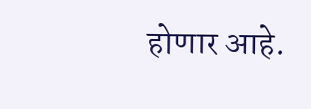होणार आहे.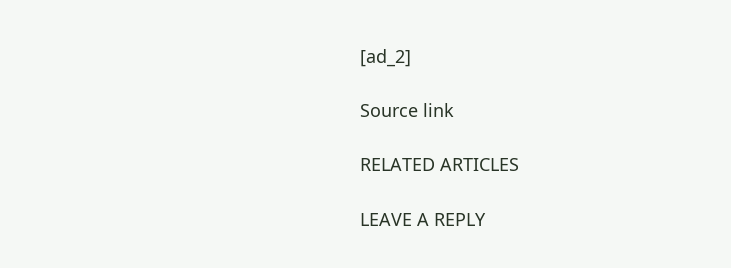[ad_2]

Source link

RELATED ARTICLES

LEAVE A REPLY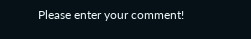Please enter your comment!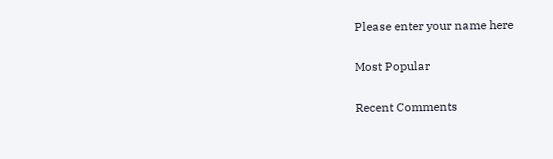Please enter your name here

Most Popular

Recent Comments